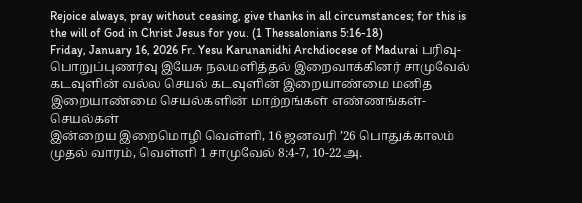Rejoice always, pray without ceasing, give thanks in all circumstances; for this is the will of God in Christ Jesus for you. (1 Thessalonians 5:16-18)
Friday, January 16, 2026 Fr. Yesu Karunanidhi Archdiocese of Madurai பரிவு-பொறுப்புணர்வு இயேசு நலமளித்தல் இறைவாக்கினர் சாமுவேல் கடவுளின் வல்ல செயல் கடவுளின் இறையாண்மை மனித இறையாண்மை செயல்களின் மாற்றங்கள் எண்ணங்கள்-செயல்கள்
இன்றைய இறைமொழி வெள்ளி, 16 ஜனவரி ’26 பொதுக்காலம் முதல் வாரம், வெள்ளி 1 சாமுவேல் 8:4-7, 10-22அ.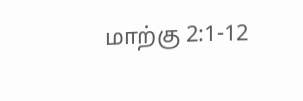மாற்கு 2:1-12